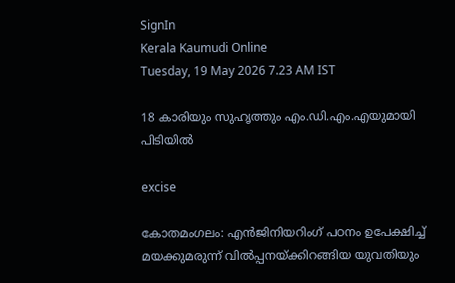SignIn
Kerala Kaumudi Online
Tuesday, 19 May 2026 7.23 AM IST

18 കാരിയും സുഹൃത്തും എം.ഡി.എം.എയുമായി പിടിയിൽ

excise

കോതമംഗലം: എൻജിനിയറിംഗ് പഠനം ഉപേക്ഷിച്ച് മയക്കുമരുന്ന് വിൽപ്പനയ്‌ക്കിറങ്ങിയ യുവതിയും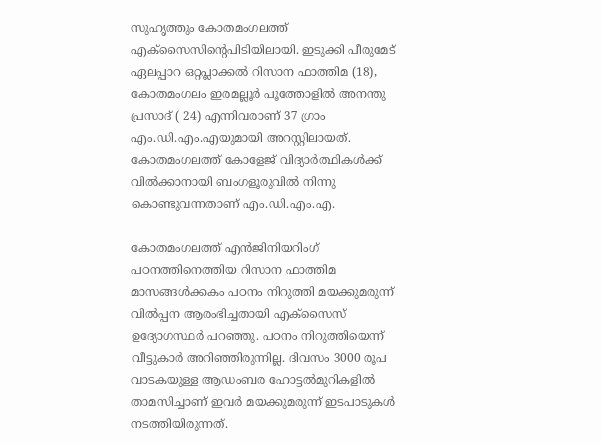സുഹൃത്തും കോതമംഗലത്ത് എക്‌സൈസിന്റെപിടിയിലായി. ഇടുക്കി പീരുമേട് ഏലപ്പാറ ഒറ്റപ്ലാക്കൽ റിസാന ഫാത്തിമ (18), കോതമംഗലം ഇരമല്ലൂർ പൂത്തോളിൽ അനന്തു പ്രസാദ് ( 24) എന്നിവരാണ് 37 ഗ്രാം എം.ഡി.എം.എയുമായി അറസ്റ്റിലായത്. കോതമംഗലത്ത് കോളേജ് വിദ്യാർത്ഥികൾക്ക് വിൽക്കാനായി ബംഗളൂരുവിൽ നിന്നു കൊണ്ടുവന്നതാണ് എം.ഡി.എം.എ.

കോതമംഗലത്ത് എൻജിനിയറിംഗ് പഠനത്തിനെത്തിയ റിസാന ഫാത്തിമ മാസങ്ങൾക്കകം പഠനം നിറുത്തി മയക്കുമരുന്ന് വിൽപ്പന ആരംഭിച്ചതായി എക്‌സൈസ് ഉദ്യോഗസ്ഥർ പറഞ്ഞു. പഠനം നിറുത്തിയെന്ന് വീട്ടുകാർ അറിഞ്ഞിരുന്നില്ല. ദിവസം 3000 രൂപ വാടകയുള്ള ആഡംബര ഹോട്ടൽമുറികളിൽ താമസിച്ചാണ് ഇവർ മയക്കുമരുന്ന് ഇടപാടുകൾ നടത്തിയിരുന്നത്.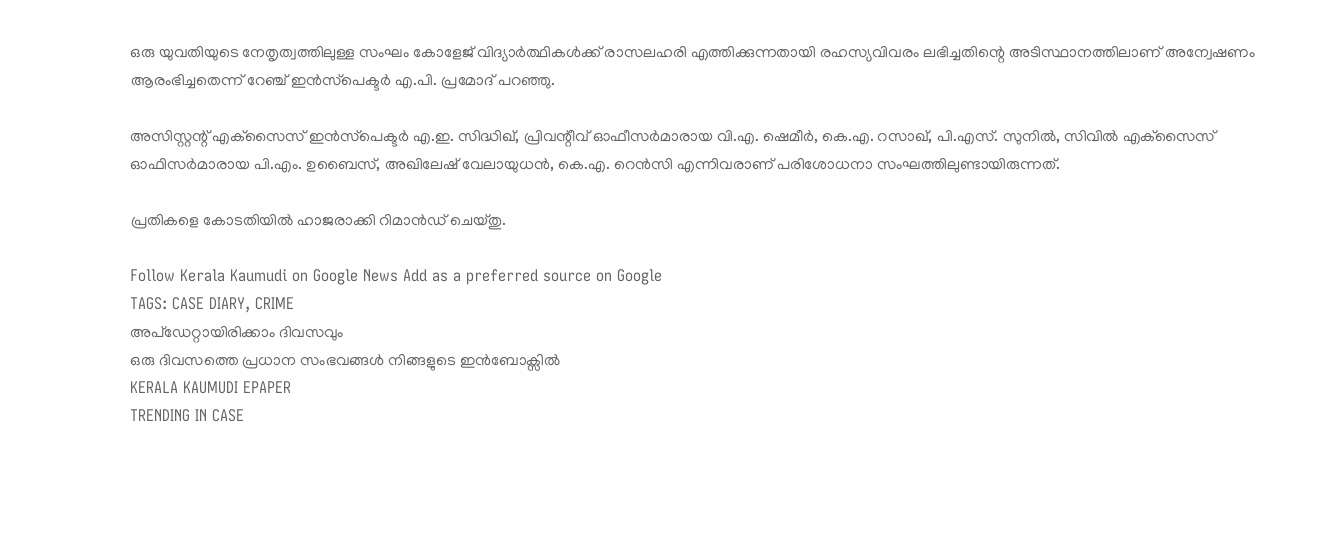ഒരു യുവതിയുടെ നേതൃത്വത്തിലുള്ള സംഘം കോളേജ് വിദ്യാർത്ഥികൾക്ക് രാസലഹരി എത്തിക്കുന്നതായി രഹസ്യവിവരം ലഭിച്ചതിന്റെ അടിസ്ഥാനത്തിലാണ് അന്വേഷണം ആരംഭിച്ചതെന്ന് റേഞ്ച് ഇൻസ്‌പെക്ടർ എ.പി. പ്രമോദ് പറഞ്ഞു.

അസിസ്റ്റന്റ് എക്‌സൈസ് ഇൻസ്‌പെക്ടർ എ.ഇ. സിദ്ധിഖ്, പ്രിവന്റീവ് ഓഫീസർമാരായ വി.എ. ഷെമീർ, കെ.എ. റസാഖ്, പി.എസ്. സുനിൽ, സിവിൽ എക്‌സൈസ് ഓഫിസർമാരായ പി.എം. ഉബൈസ്, അഖിലേഷ് വേലായുധൻ, കെ.എ. റെൻസി എന്നിവരാണ് പരിശോധനാ സംഘത്തിലുണ്ടായിരുന്നത്.

പ്രതികളെ കോടതിയിൽ ഹാജരാക്കി റിമാൻഡ് ചെയ്തു.

Follow Kerala Kaumudi on Google News Add as a preferred source on Google
TAGS: CASE DIARY, CRIME
അപ്ഡേറ്റായിരിക്കാം ദിവസവും
ഒരു ദിവസത്തെ പ്രധാന സംഭവങ്ങൾ നിങ്ങളുടെ ഇൻബോക്സിൽ
KERALA KAUMUDI EPAPER
TRENDING IN CASE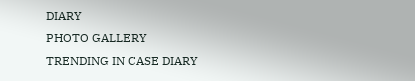DIARY
PHOTO GALLERY
TRENDING IN CASE DIARY